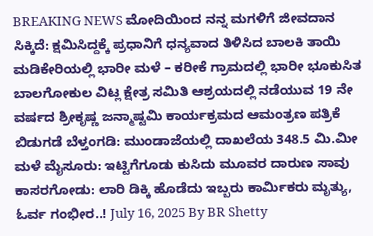BREAKING NEWS ಮೋದಿಯಿಂದ ನನ್ನ ಮಗಳಿಗೆ ಜೀವದಾನ ಸಿಕ್ಕಿದೆ: ಕ್ಷಮಿಸಿದ್ದಕ್ಕೆ ಪ್ರಧಾನಿಗೆ ಧನ್ಯವಾದ ತಿಳಿಸಿದ ಬಾಲಕಿ ತಾಯಿ ಮಡಿಕೇರಿಯಲ್ಲಿ ಭಾರೀ ಮಳೆ – ಕರೀಕೆ ಗ್ರಾಮದಲ್ಲಿ ಭಾರೀ ಭೂಕುಸಿತ ಬಾಲಗೋಕುಲ ವಿಟ್ಲ ಕ್ಷೇತ್ರ ಸಮಿತಿ ಆಶ್ರಯದಲ್ಲಿ ನಡೆಯುವ 19 ನೇ ವರ್ಷದ ಶ್ರೀಕೃಷ್ಣ ಜನ್ಮಾಷ್ಟಮಿ ಕಾರ್ಯಕ್ರಮದ ಆಮಂತ್ರಣ ಪತ್ರಿಕೆ ಬಿಡುಗಡೆ ಬೆಳ್ತಂಗಡಿ: ಮುಂಡಾಜೆಯಲ್ಲಿ ದಾಖಲೆಯ 348.5 ಮಿ.ಮೀ ಮಳೆ ಮೈಸೂರು: ಇಟ್ಟಿಗೆಗೂಡು ಕುಸಿದು ಮೂವರ ದಾರುಣ ಸಾವು ಕಾಸರಗೋಡು: ಲಾರಿ ಡಿಕ್ಕಿ ಹೊಡೆದು ಇಬ್ಬರು ಕಾರ್ಮಿಕರು ಮೃತ್ಯು, ಓರ್ವ ಗಂಭೀರ..! July 16, 2025 By BR Shetty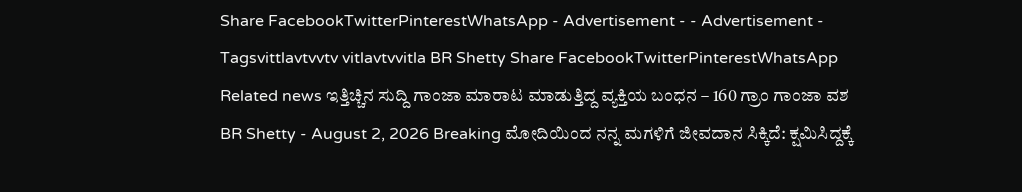Share FacebookTwitterPinterestWhatsApp - Advertisement - - Advertisement - Tagsvittlavtvvtv vitlavtvvitla BR Shetty Share FacebookTwitterPinterestWhatsApp Related news ಇತ್ತಿಚ್ಚಿನ ಸುದ್ದಿ ಗಾಂಜಾ ಮಾರಾಟ ಮಾಡುತ್ತಿದ್ದ ವ್ಯಕ್ತಿಯ ಬಂಧನ – 160 ಗ್ರಾಂ ಗಾಂಜಾ ವಶ BR Shetty - August 2, 2026 Breaking ಮೋದಿಯಿಂದ ನನ್ನ ಮಗಳಿಗೆ ಜೀವದಾನ ಸಿಕ್ಕಿದೆ: ಕ್ಷಮಿಸಿದ್ದಕ್ಕೆ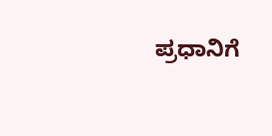ಪ್ರಧಾನಿಗೆ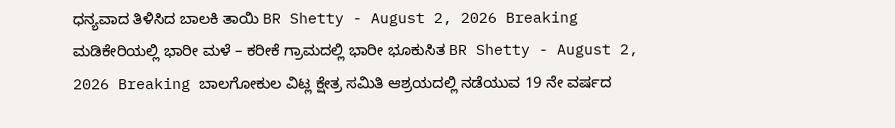ಧನ್ಯವಾದ ತಿಳಿಸಿದ ಬಾಲಕಿ ತಾಯಿ BR Shetty - August 2, 2026 Breaking ಮಡಿಕೇರಿಯಲ್ಲಿ ಭಾರೀ ಮಳೆ – ಕರೀಕೆ ಗ್ರಾಮದಲ್ಲಿ ಭಾರೀ ಭೂಕುಸಿತ BR Shetty - August 2, 2026 Breaking ಬಾಲಗೋಕುಲ ವಿಟ್ಲ ಕ್ಷೇತ್ರ ಸಮಿತಿ ಆಶ್ರಯದಲ್ಲಿ ನಡೆಯುವ 19 ನೇ ವರ್ಷದ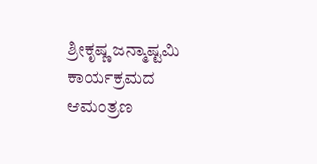ಶ್ರೀಕೃಷ್ಣ ಜನ್ಮಾಷ್ಟಮಿ ಕಾರ್ಯಕ್ರಮದ ಆಮಂತ್ರಣ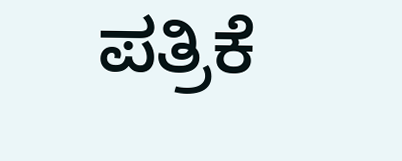ಪತ್ರಿಕೆ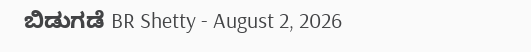ಬಿಡುಗಡೆ BR Shetty - August 2, 2026